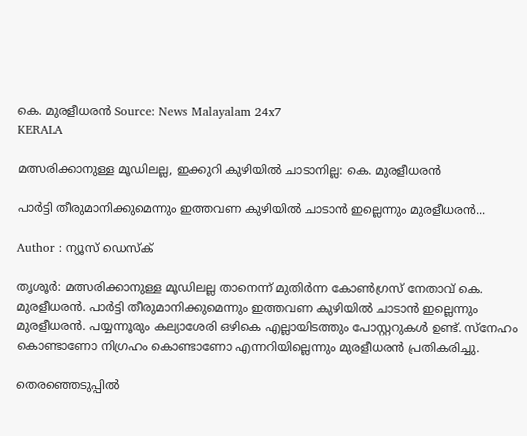കെ. മുരളീധരൻ Source: News Malayalam 24x7
KERALA

മത്സരിക്കാനുള്ള മൂഡിലല്ല, ഇക്കുറി കുഴിയിൽ ചാടാനില്ല: കെ. മുരളീധരൻ

പാർട്ടി തീരുമാനിക്കുമെന്നും ഇത്തവണ കുഴിയിൽ ചാടാൻ ഇല്ലെന്നും മുരളീധരൻ...

Author : ന്യൂസ് ഡെസ്ക്

തൃശൂർ: മത്സരിക്കാനുള്ള മൂഡിലല്ല താനെന്ന് മുതിർന്ന കോൺഗ്രസ് നേതാവ് കെ. മുരളീധരൻ. പാർട്ടി തീരുമാനിക്കുമെന്നും ഇത്തവണ കുഴിയിൽ ചാടാൻ ഇല്ലെന്നും മുരളീധരൻ. പയ്യന്നൂരും കല്യാശേരി ഒഴികെ എല്ലായിടത്തും പോസ്റ്ററുകൾ ഉണ്ട്. സ്നേഹം കൊണ്ടാണോ നിഗ്രഹം കൊണ്ടാണോ എന്നറിയില്ലെന്നും മുരളീധരൻ പ്രതികരിച്ചു.

തെരഞ്ഞെടുപ്പിൽ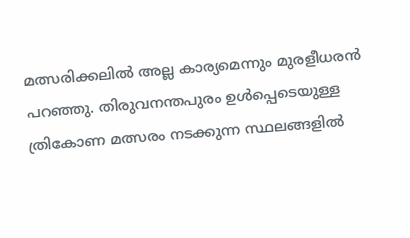മത്സരിക്കലിൽ അല്ല കാര്യമെന്നും മുരളീധരൻ പറഞ്ഞു. തിരുവനന്തപുരം ഉൾപ്പെടെയുള്ള ത്രികോണ മത്സരം നടക്കുന്ന സ്ഥലങ്ങളിൽ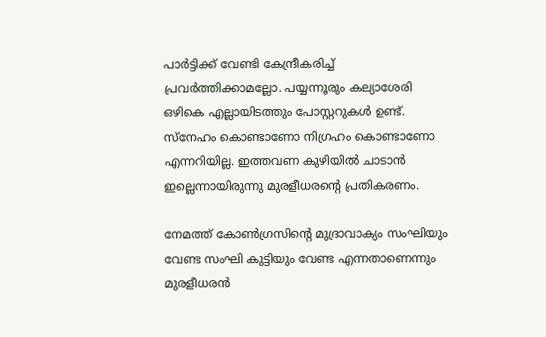പാർട്ടിക്ക് വേണ്ടി കേന്ദ്രീകരിച്ച് പ്രവർത്തിക്കാമല്ലോ. പയ്യന്നൂരും കല്യാശേരി ഒഴികെ എല്ലായിടത്തും പോസ്റ്ററുകൾ ഉണ്ട്. സ്നേഹം കൊണ്ടാണോ നിഗ്രഹം കൊണ്ടാണോ എന്നറിയില്ല. ഇത്തവണ കുഴിയിൽ ചാടാൻ ഇല്ലെന്നായിരുന്നു മുരളീധരൻ്റെ പ്രതികരണം.

നേമത്ത് കോൺഗ്രസിന്റെ മുദ്രാവാക്യം സംഘിയും വേണ്ട സംഘി കുട്ടിയും വേണ്ട എന്നതാണെന്നും മുരളീധരൻ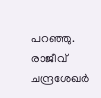പറഞ്ഞു. രാജീവ് ചന്ദ്രശേഖർ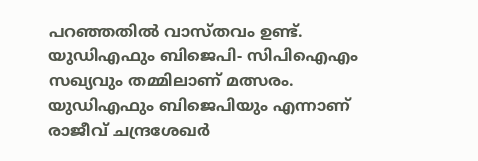പറഞ്ഞതിൽ വാസ്തവം ഉണ്ട്. യുഡിഎഫും ബിജെപി- സിപിഐഎം സഖ്യവും തമ്മിലാണ് മത്സരം. യുഡിഎഫും ബിജെപിയും എന്നാണ് രാജീവ് ചന്ദ്രശേഖർ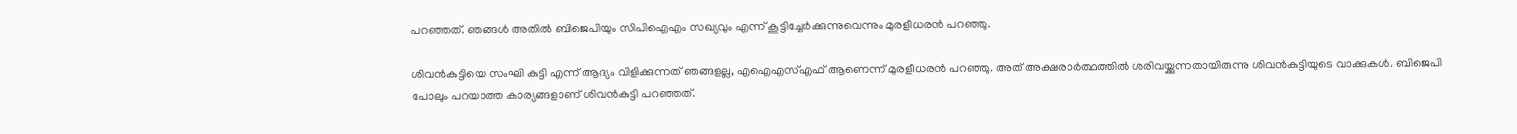പറഞ്ഞത്. ഞങ്ങൾ അതിൽ ബിജെപിയും സിപിഐഎം സഖ്യവും എന്ന് കൂട്ടിച്ചേർക്കുന്നുവെന്നും മുരളീധരൻ പറഞ്ഞു.

ശിവൻകുട്ടിയെ സംഘി കുട്ടി എന്ന് ആദ്യം വിളിക്കുന്നത് ഞങ്ങളല്ല, എഐഎസ്എഫ് ആണെന്ന് മുരളീധരൻ പറഞ്ഞു. അത് അക്ഷരാർത്ഥത്തിൽ ശരിവയ്ക്കുന്നതായിരുന്നു ശിവൻകുട്ടിയുടെ വാക്കുകൾ. ബിജെപി പോലും പറയാത്ത കാര്യങ്ങളാണ് ശിവൻകുട്ടി പറഞ്ഞത്.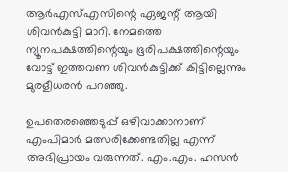ആർഎസ്എസിന്റെ ഏജന്റ് ആയി ശിവൻകുട്ടി മാറി. നേമത്തെ ന്യൂനപക്ഷത്തിന്റെയും ഭൂരിപക്ഷത്തിന്റെയും വോട്ട് ഇത്തവണ ശിവൻകുട്ടിക്ക് കിട്ടില്ലെന്നും മുരളീധരൻ പറഞ്ഞു.

ഉപതെരഞ്ഞെടുപ്പ് ഒഴിവാക്കാനാണ് എംപിമാർ മത്സരിക്കേണ്ടതില്ല എന്ന് അഭിപ്രായം വരുന്നത്. എം.എം. ഹസൻ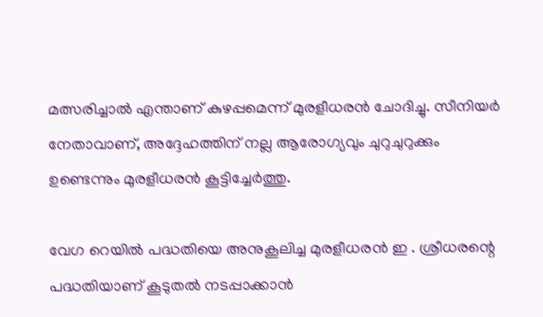മത്സരിച്ചാൽ എന്താണ് കുഴപ്പമെന്ന് മുരളീധരൻ ചോദിച്ചു. സീനിയർ നേതാവാണ്, അദ്ദേഹത്തിന് നല്ല ആരോഗ്യവും ചുറുചുറുക്കും ഉണ്ടെന്നും മുരളീധരൻ കൂട്ടിച്ചേർത്തു.

വേഗ റെയിൽ പദ്ധതിയെ അനുകൂലിച്ച മുരളീധരൻ ഇ . ശ്രീധരന്റെ പദ്ധതിയാണ് കൂടുതൽ നടപ്പാക്കാൻ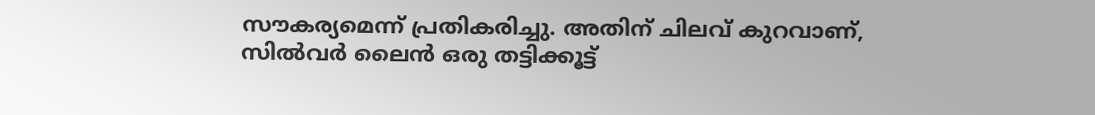സൗകര്യമെന്ന് പ്രതികരിച്ചു. അതിന് ചിലവ് കുറവാണ്, സിൽവർ ലൈൻ ഒരു തട്ടിക്കൂട്ട്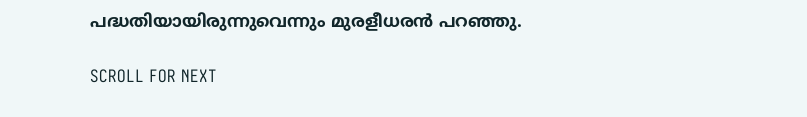പദ്ധതിയായിരുന്നുവെന്നും മുരളീധരൻ പറഞ്ഞു.

SCROLL FOR NEXT